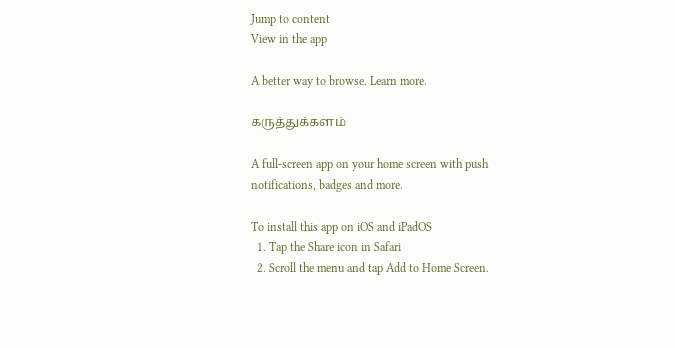Jump to content
View in the app

A better way to browse. Learn more.

கருத்துக்களம்

A full-screen app on your home screen with push notifications, badges and more.

To install this app on iOS and iPadOS
  1. Tap the Share icon in Safari
  2. Scroll the menu and tap Add to Home Screen.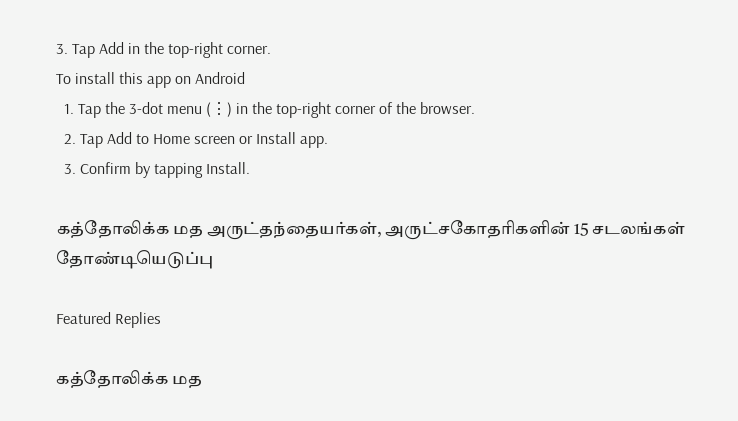3. Tap Add in the top-right corner.
To install this app on Android
  1. Tap the 3-dot menu (⋮) in the top-right corner of the browser.
  2. Tap Add to Home screen or Install app.
  3. Confirm by tapping Install.

கத்தோலிக்க மத அருட்தந்தையர்கள், அருட்சகோதரிகளின் 15 சடலங்கள் தோண்டியெடுப்பு

Featured Replies

கத்தோலிக்க மத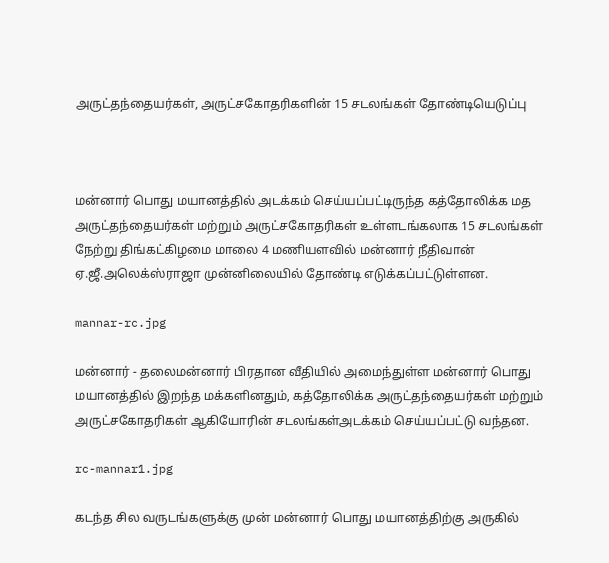அருட்தந்தையர்கள், அருட்சகோதரிகளின் 15 சடலங்கள் தோண்டியெடுப்பு



மன்னார் பொது மயானத்தில் அடக்கம் செய்யப்பட்டிருந்த கத்தோலிக்க மத அருட்தந்தையர்கள் மற்றும் அருட்சகோதரிகள் உள்ளடங்கலாக 15 சடலங்கள் நேற்று திங்கட்கிழமை மாலை 4 மணியளவில் மன்னார் நீதிவான் ஏ.ஜீ.அலெக்ஸ்ராஜா முன்னிலையில் தோண்டி எடுக்கப்பட்டுள்ளன.

mannar-rc.jpg

மன்னார் - தலைமன்னார் பிரதான வீதியில் அமைந்துள்ள மன்னார் பொது மயானத்தில் இறந்த மக்களினதும், கத்தோலிக்க அருட்தந்தையர்கள் மற்றும் அருட்சகோதரிகள் ஆகியோரின் சடலங்கள்அடக்கம் செய்யப்பட்டு வந்தன.

rc-mannar1.jpg

கடந்த சில வருடங்களுக்கு முன் மன்னார் பொது மயானத்திற்கு அருகில்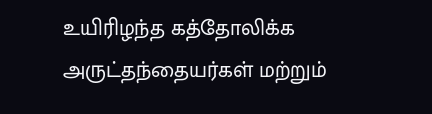உயிரிழந்த கத்தோலிக்க அருட்தந்தையர்கள் மற்றும்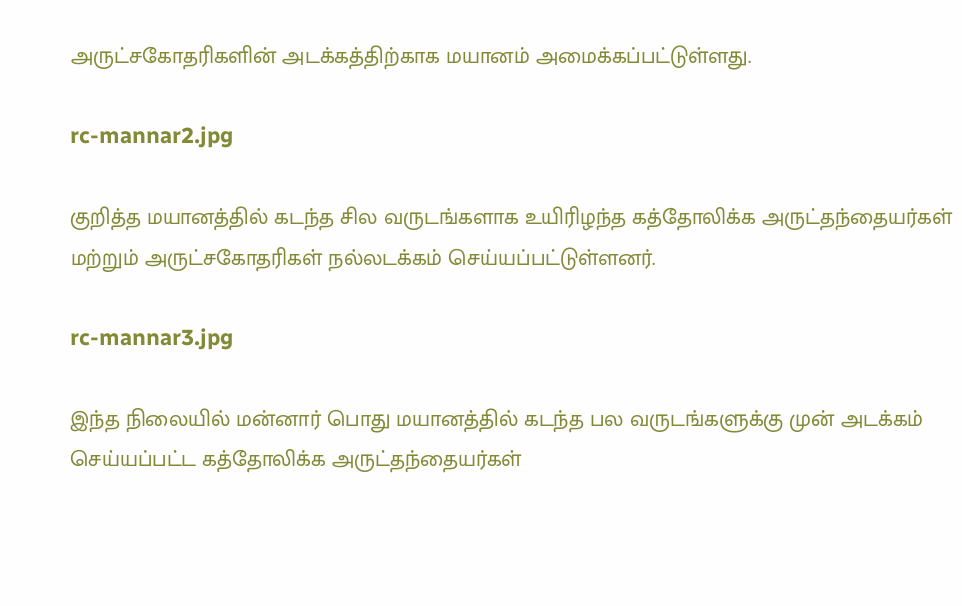அருட்சகோதரிகளின் அடக்கத்திற்காக மயானம் அமைக்கப்பட்டுள்ளது.

rc-mannar2.jpg

குறித்த மயானத்தில் கடந்த சில வருடங்களாக உயிரிழந்த கத்தோலிக்க அருட்தந்தையர்கள் மற்றும் அருட்சகோதரிகள் நல்லடக்கம் செய்யப்பட்டுள்ளனர்.

rc-mannar3.jpg

இந்த நிலையில் மன்னார் பொது மயானத்தில் கடந்த பல வருடங்களுக்கு முன் அடக்கம் செய்யப்பட்ட கத்தோலிக்க அருட்தந்தையர்கள்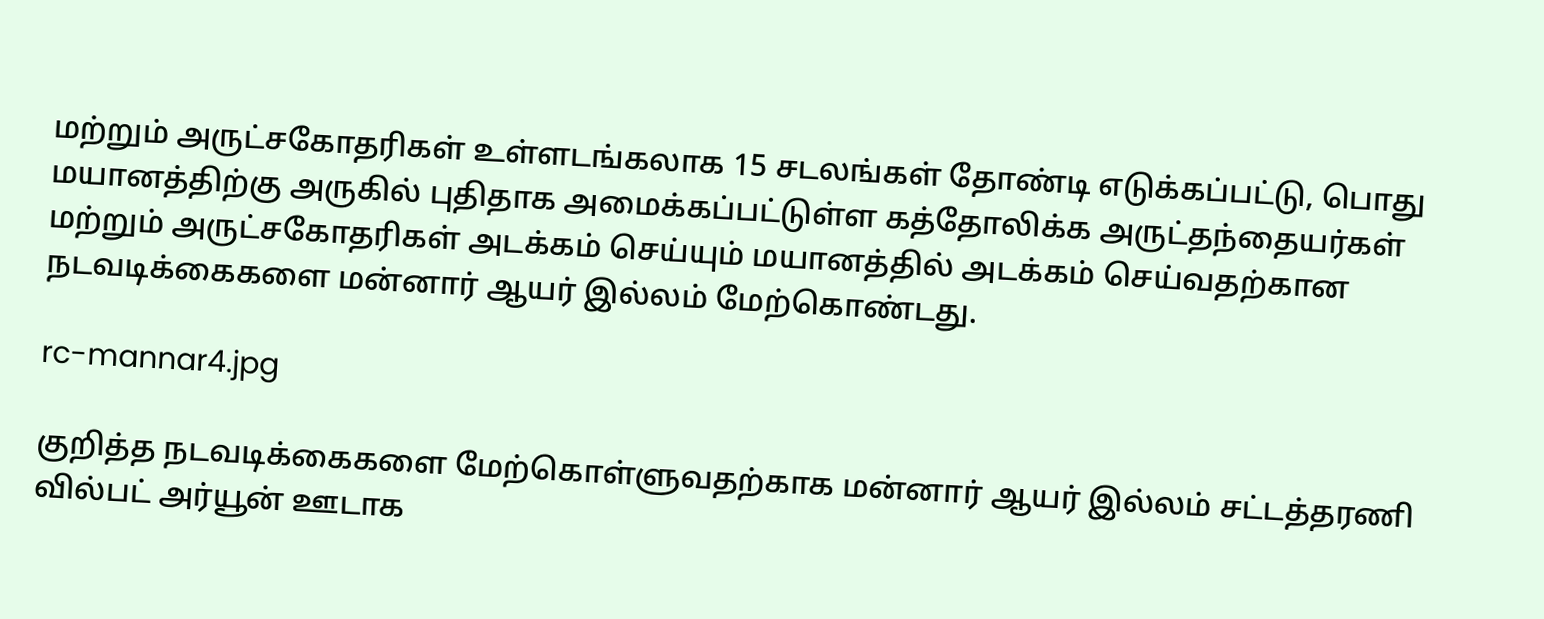மற்றும் அருட்சகோதரிகள் உள்ளடங்கலாக 15 சடலங்கள் தோண்டி எடுக்கப்பட்டு, பொது மயானத்திற்கு அருகில் புதிதாக அமைக்கப்பட்டுள்ள கத்தோலிக்க அருட்தந்தையர்கள் மற்றும் அருட்சகோதரிகள் அடக்கம் செய்யும் மயானத்தில் அடக்கம் செய்வதற்கான நடவடிக்கைகளை மன்னார் ஆயர் இல்லம் மேற்கொண்டது.

rc-mannar4.jpg

குறித்த நடவடிக்கைகளை மேற்கொள்ளுவதற்காக மன்னார் ஆயர் இல்லம் சட்டத்தரணி வில்பட் அர்யூன் ஊடாக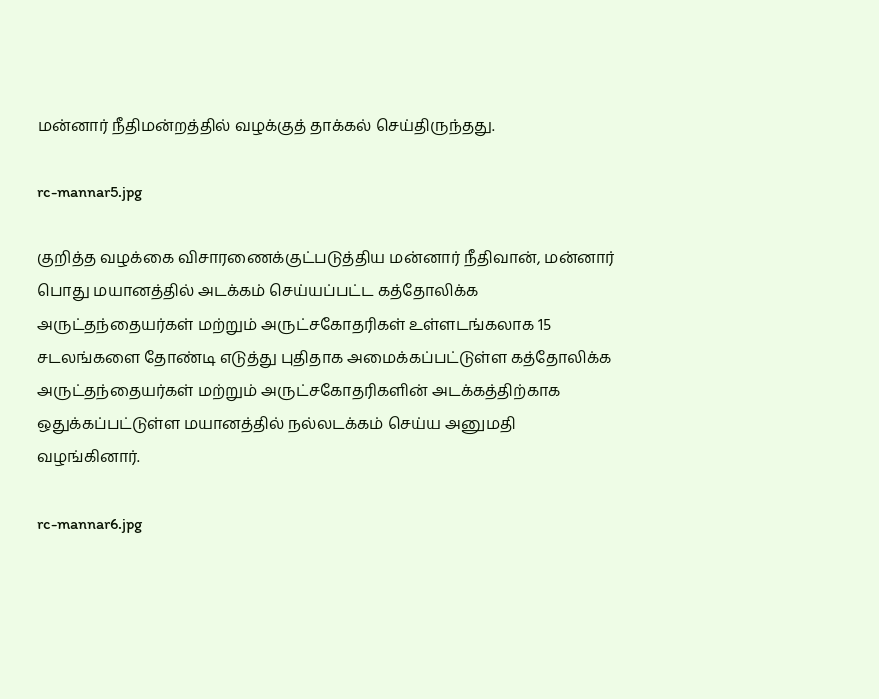மன்னார் நீதிமன்றத்தில் வழக்குத் தாக்கல் செய்திருந்தது.

rc-mannar5.jpg

குறித்த வழக்கை விசாரணைக்குட்படுத்திய மன்னார் நீதிவான், மன்னார் பொது மயானத்தில் அடக்கம் செய்யப்பட்ட கத்தோலிக்க அருட்தந்தையர்கள் மற்றும் அருட்சகோதரிகள் உள்ளடங்கலாக 15 சடலங்களை தோண்டி எடுத்து புதிதாக அமைக்கப்பட்டுள்ள கத்தோலிக்க அருட்தந்தையர்கள் மற்றும் அருட்சகோதரிகளின் அடக்கத்திற்காக ஒதுக்கப்பட்டுள்ள மயானத்தில் நல்லடக்கம் செய்ய அனுமதி வழங்கினார்.

rc-mannar6.jpg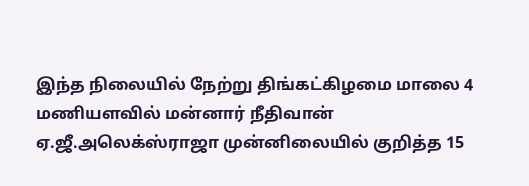இந்த நிலையில் நேற்று திங்கட்கிழமை மாலை 4 மணியளவில் மன்னார் நீதிவான் ஏ.ஜீ.அலெக்ஸ்ராஜா முன்னிலையில் குறித்த 15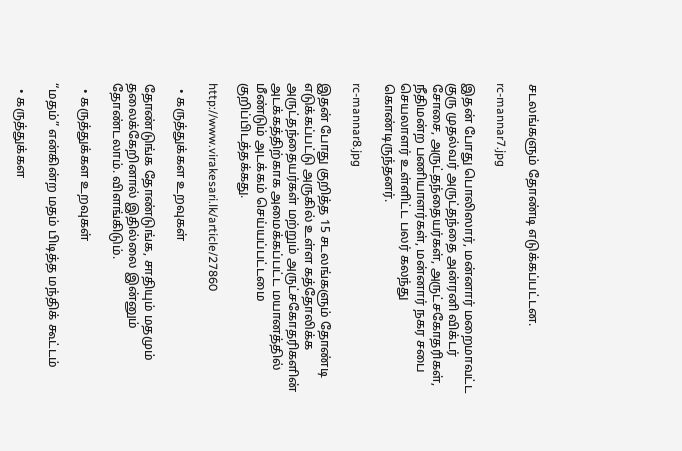சடலங்களும் தோண்டி எடுக்கப்பட்டன.

rc-mannar7.jpg

இதன் போது பொலிஸார், மன்னார் மறைமாவட்ட குரு முதல்வர் அருட்தந்தை அன்ரனி விக்டர் சோசை, அருட்தந்தையர்கள், அருட்சகோதரிகள், நீதிமன்ற பணியாளர்கள், மன்னார் நகர சபை செயலாளர் உள்ளிட்ட பலர் கலந்து கொண்டிருந்தனர்.

rc-mannar8.jpg

இதன் போது குறித்த 15 சடலங்களும் தோண்டி எடுக்கப்பட்டு அருகில் உள்ள கத்தோலிக்க அருட்தந்தையர்கள் மற்றும் அருட்சகோதரிகளின் அடக்கத்திற்காக அமைக்கப்பட்ட மயானத்தில் மீண்டும் அடக்கம் செய்யப்பட்டமை குறிப்பிடத்தக்கது.

http://www.virakesari.lk/article/27860

  • கருத்துக்கள உறவுகள்

தோண்டுங்க தோண்டுங்க, சாதியும் மதமும் தலைக்கேறினால் இதில்லை இன்னும் தோண்டலாம். விளங்கிடும்.

  • கருத்துக்கள உறவுகள்

“மதம்” என்கின்ற மதம் பிடித்த மந்திக் கூட்டம்

  • கருத்துக்கள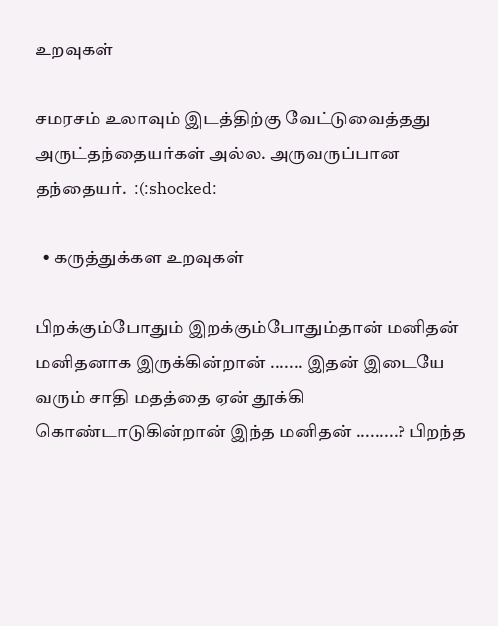உறவுகள்

சமரசம் உலாவும் இடத்திற்கு வேட்டுவைத்தது அருட்தந்தையர்கள் அல்ல. அருவருப்பான தந்தையர்.  :(:shocked:

  • கருத்துக்கள உறவுகள்

பிறக்கும்போதும் இறக்கும்போதும்தான் மனிதன் மனிதனாக இருக்கின்றான் ....... இதன் இடையே வரும் சாதி மதத்தை ஏன் தூக்கி கொண்டாடுகின்றான் இந்த மனிதன் .........? பிறந்த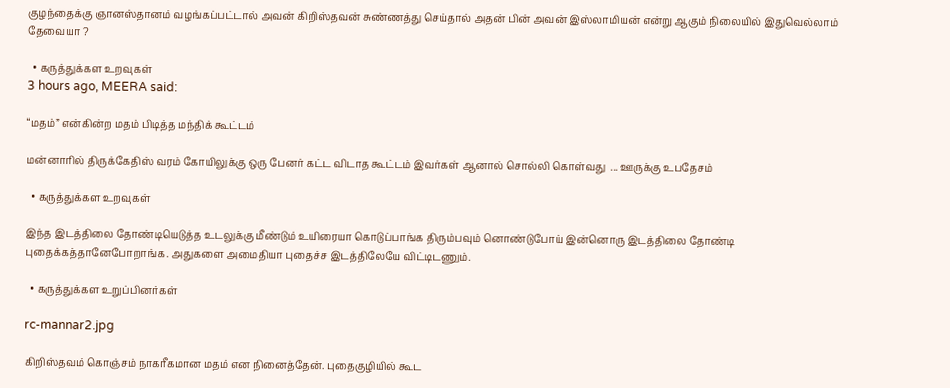குழந்தைக்கு ஞானஸ்தானம் வழங்கப்பட்டால் அவன் கிறிஸ்தவன் சுண்ணத்து செய்தால் அதன் பின் அவன் இஸ்லாமியன் என்று ஆகும் நிலையில் இதுவெல்லாம் தேவையா ?

  • கருத்துக்கள உறவுகள்
3 hours ago, MEERA said:

“மதம்” என்கின்ற மதம் பிடித்த மந்திக் கூட்டம்

மன்னாரில் திருக்கேதிஸ் வரம் கோயிலுக்கு ஒரு பேனர் கட்ட விடாத கூட்டம் இவர்கள் ஆனால் சொல்லி கொள்வது  ... ஊருக்கு உபதேசம்

  • கருத்துக்கள உறவுகள்

இந்த இடத்திலை தோண்டியெடுத்த உடலுக்கு மீண்டும் உயிரையா கொடுப்பாங்க திரும்பவும் னொண்டுபோய் இன்னொரு இடத்திலை தோண்டி புதைக்கத்தானேபோறாங்க. அதுகளை அமைதியா புதைச்ச இடத்திலேயே விட்டிடணும்.

  • கருத்துக்கள உறுப்பினர்கள்

rc-mannar2.jpg

கிறிஸ்தவம் கொஞ்சம் நாகரீகமான மதம் என நினைத்தேன். புதைகுழியில் கூட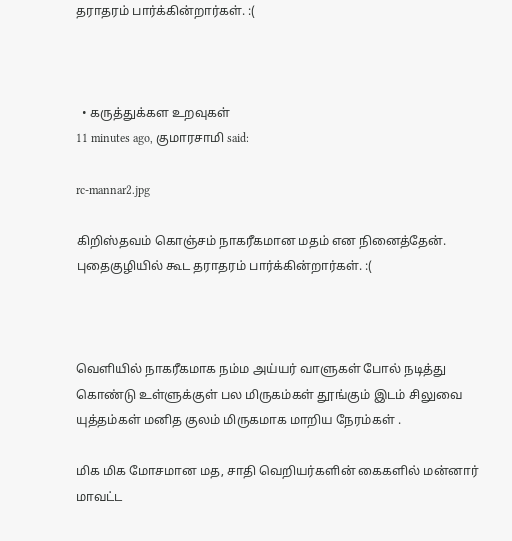தராதரம் பார்க்கின்றார்கள். :(



  • கருத்துக்கள உறவுகள்
11 minutes ago, குமாரசாமி said:

rc-mannar2.jpg

கிறிஸ்தவம் கொஞ்சம் நாகரீகமான மதம் என நினைத்தேன். புதைகுழியில் கூட தராதரம் பார்க்கின்றார்கள். :(



வெளியில் நாகரீகமாக நம்ம அய்யர் வாளுகள் போல் நடித்து கொண்டு உள்ளுக்குள் பல மிருகம்கள் தூங்கும் இடம் சிலுவை யுத்தம்கள் மனித குலம் மிருகமாக மாறிய நேரம்கள் .

மிக மிக மோசமான மத, சாதி வெறியர்களின் கைகளில் மன்னார் மாவட்ட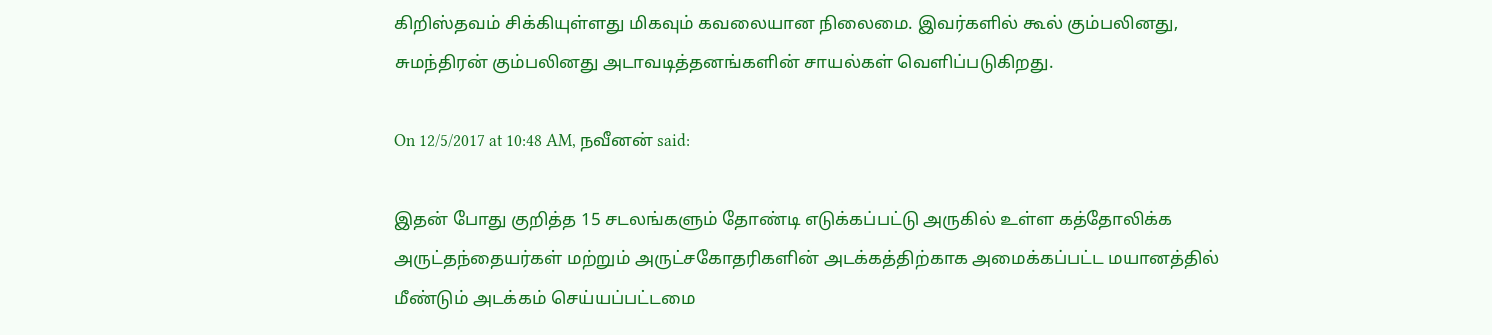கிறிஸ்தவம் சிக்கியுள்ளது மிகவும் கவலையான நிலைமை. இவர்களில் கூல் கும்பலினது, சுமந்திரன் கும்பலினது அடாவடித்தனங்களின் சாயல்கள் வெளிப்படுகிறது.

On 12/5/2017 at 10:48 AM, நவீனன் said:

இதன் போது குறித்த 15 சடலங்களும் தோண்டி எடுக்கப்பட்டு அருகில் உள்ள கத்தோலிக்க அருட்தந்தையர்கள் மற்றும் அருட்சகோதரிகளின் அடக்கத்திற்காக அமைக்கப்பட்ட மயானத்தில் மீண்டும் அடக்கம் செய்யப்பட்டமை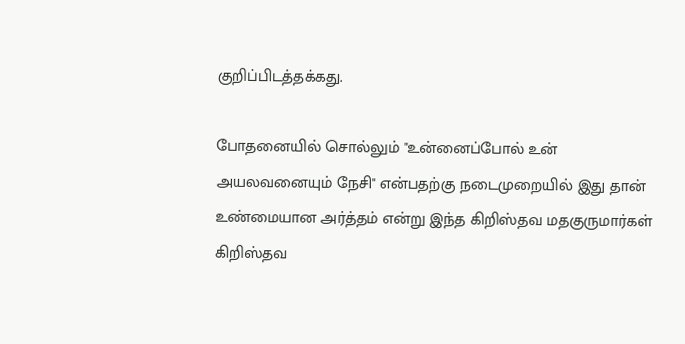குறிப்பிடத்தக்கது.

போதனையில் சொல்லும் "உன்னைப்போல் உன் அயலவனையும் நேசி" என்பதற்கு நடைமுறையில் இது தான் உண்மையான அர்த்தம் என்று இந்த கிறிஸ்தவ மதகுருமார்கள் கிறிஸ்தவ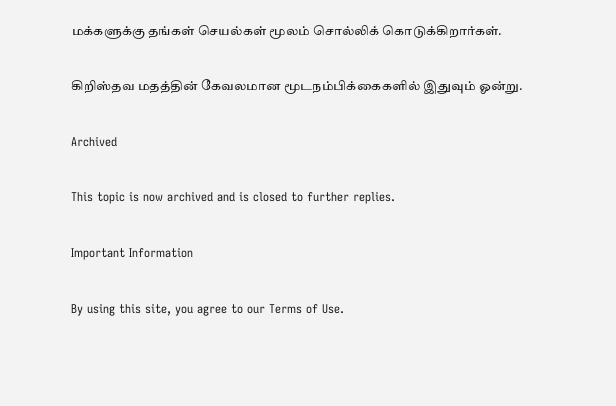மக்களுக்கு தங்கள் செயல்கள் மூலம் சொல்லிக் கொடுக்கிறார்கள்.

கிறிஸ்தவ மதத்தின் கேவலமான மூடநம்பிக்கைகளில் இதுவும் ஓன்று.

Archived

This topic is now archived and is closed to further replies.

Important Information

By using this site, you agree to our Terms of Use.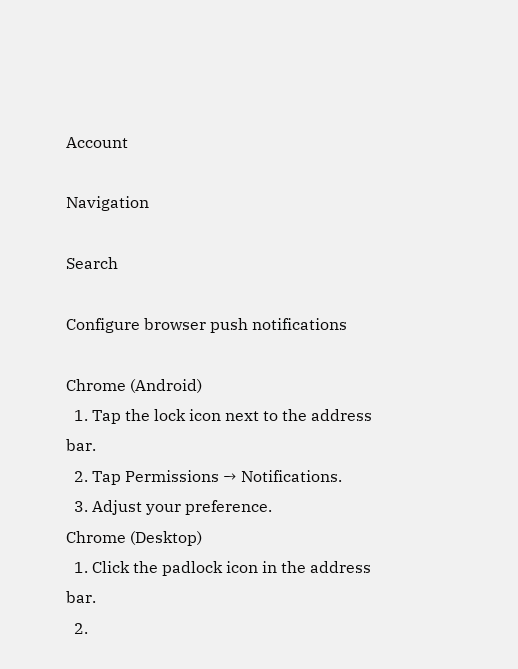Account

Navigation

Search

Configure browser push notifications

Chrome (Android)
  1. Tap the lock icon next to the address bar.
  2. Tap Permissions → Notifications.
  3. Adjust your preference.
Chrome (Desktop)
  1. Click the padlock icon in the address bar.
  2.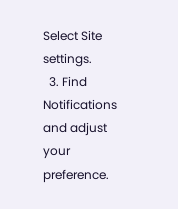Select Site settings.
  3. Find Notifications and adjust your preference.